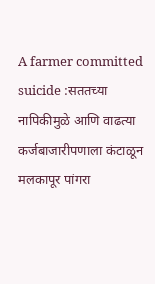A farmer committed suicide :सततच्या नापिकीमुळे आणि वाढत्या कर्जबाजारीपणाला कंटाळून मलकापूर पांगरा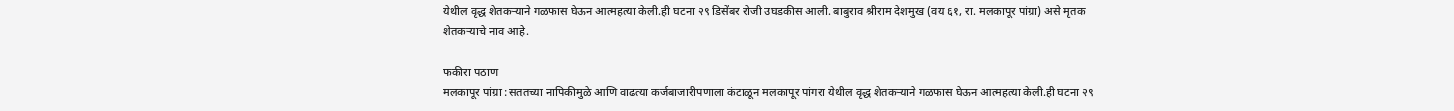येथील वृद्ध शेतकऱ्याने गळफास घेऊन आत्महत्या केली.ही घटना २९ डिसेंबर रोजी उघडकीस आली. बाबुराव श्रीराम देशमुख (वय ६१, रा. मलकापूर पांग्रा) असे मृतक शेतकऱ्याचे नाव आहे.

फकीरा पठाण
मलकापूर पांग्रा :सततच्या नापिकीमुळे आणि वाढत्या कर्जबाजारीपणाला कंटाळून मलकापूर पांगरा येथील वृद्ध शेतकऱ्याने गळफास घेऊन आत्महत्या केली.ही घटना २९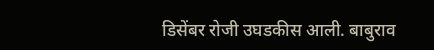डिसेंबर रोजी उघडकीस आली. बाबुराव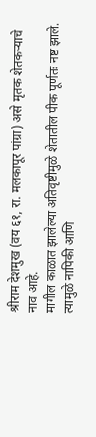श्रीराम देशमुख (वय ६१, रा. मलकापूर पांग्रा) असे मृतक शेतकऱ्याचे नाव आहे.
मागील काळात झालेल्या अतिवृष्टीमुळे शेतातील पीक पूर्णतः नष्ट झाले. त्यामुळे नापिकी आणि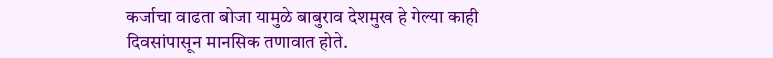कर्जाचा वाढता बोजा यामुळे बाबुराव देशमुख हे गेल्या काही दिवसांपासून मानसिक तणावात होते.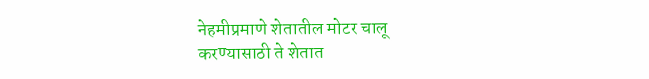नेहमीप्रमाणे शेतातील मोटर चालू करण्यासाठी ते शेतात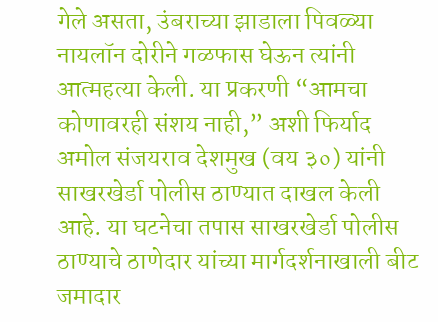गेले असता, उंबराच्या झाडाला पिवळ्या नायलॉन दोरीने गळफास घेऊन त्यांनी आत्महत्या केली. या प्रकरणी “आमचा कोणावरही संशय नाही,” अशी फिर्याद अमोल संजयराव देशमुख (वय ३०) यांनी साखरखेर्डा पोलीस ठाण्यात दाखल केली आहे. या घटनेचा तपास साखरखेर्डा पोलीस ठाण्याचे ठाणेदार यांच्या मार्गदर्शनाखाली बीट जमादार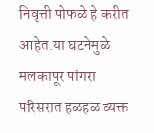निवृत्ती पोफळे हे करीत आहेत.या घटनेमुळे मलकापूर पांगरा परिसरात हळहळ व्यक्त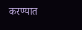करण्यात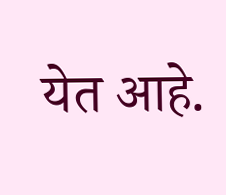येत आहे.